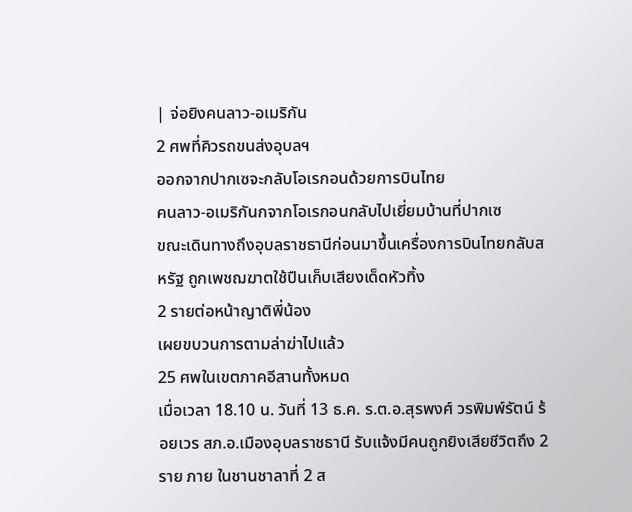| จ่อยิงคนลาว-อเมริกัน
2 ศพที่คิวรถขนส่งอุบลฯ
ออกจากปากเซจะกลับโอเรกอนด้วยการบินไทย
คนลาว-อเมริกันกจากโอเรกอนกลับไปเยี่ยมบ้านที่ปากเซ
ขณะเดินทางถึงอุบลราชธานีก่อนมาขึ้นเครื่องการบินไทยกลับสหรัฐ ถูกเพชฌฆาตใช้ปืนเก็บเสียงเด็ดหัวทิ้ง
2 รายต่อหน้าญาติพี่น้อง
เผยขบวนการตามล่าฆ่าไปแล้ว
25 ศพในเขตภาคอีสานทั้งหมด
เมื่อเวลา 18.10 น. วันที่ 13 ธ.ค. ร.ต.อ.สุรพงศ์ วรพิมพ์รัตน์ ร้อยเวร สภ.อ.เมืองอุบลราชธานี รับแจ้งมีคนถูกยิงเสียชีวิตถึง 2 ราย ภาย ในชานชาลาที่ 2 ส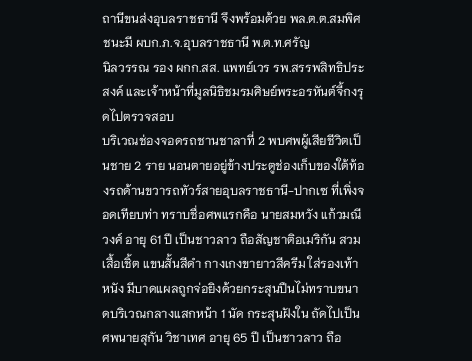ถานีขนส่งอุบลราชธานี จึงพร้อมด้วย พล.ต.ต.สมพิศ ชนะมี ผบก.ภ.จ.อุบลราชธานี พ.ต.ท.ศรัญ
นิลวรรณ รอง ผกก.สส. แพทย์เวร รพ.สรรพสิทธิประสงค์ และเจ้าหน้าที่มูลนิธิชมรมศิษย์พระอรหันต์จี้กงรุดไปตรวจสอบ
บริเวณช่องจอดรถชานชาลาที่ 2 พบศพผู้เสียชีวิตเป็นชาย 2 ราย นอนตายอยู่ข้างประตูช่องเก็บของใต้ท้องรถด้านขวารถทัวร์สายอุบลราชธานี-ปากเซ ที่เพิ่งจอดเทียบท่า ทราบชื่อศพแรกคือ นายสมหวัง แก้วมณีวงศ์ อายุ 61 ปี เป็นชาวลาว ถือสัญชาติอเมริกัน สวมเสื้อเชิ้ต แขนสั้นสีดำ กางเกงขายาวสีครีม ใส่รองเท้าหนัง มีบาดแผลถูกจ่อยิงด้วยกระสุนปืนไม่ทราบขนาดบริเวณกลางแสกหน้า 1 นัด กระสุนฝังใน ถัดไปเป็นศพนายสุกัน วิชาเทศ อายุ 65 ปี เป็นชาวลาว ถือ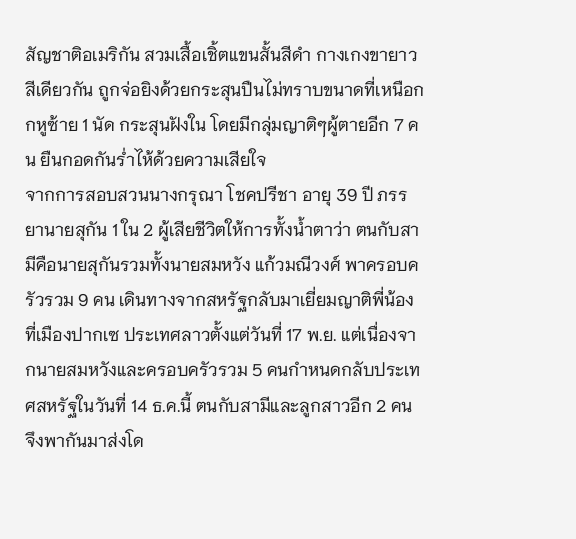สัญชาติอเมริกัน สวมเสื้อเชิ้ตแขนสั้นสีดำ กางเกงขายาวสีเดียวกัน ถูกจ่อยิงด้วยกระสุนปืนไม่ทราบขนาดที่เหนือกกหูซ้าย 1 นัด กระสุนฝังใน โดยมีกลุ่มญาติๆผู้ตายอีก 7 คน ยืนกอดกันร่ำไห้ด้วยความเสียใจ
จากการสอบสวนนางกรุณา โชคปรีชา อายุ 39 ปี ภรรยานายสุกัน 1 ใน 2 ผู้เสียชีวิตให้การทั้งน้ำตาว่า ตนกับสามีคือนายสุกันรวมทั้งนายสมหวัง แก้วมณีวงศ์ พาครอบครัวรวม 9 คน เดินทางจากสหรัฐกลับมาเยี่ยมญาติพี่น้องที่เมืองปากเซ ประเทศลาวตั้งแต่วันที่ 17 พ.ย. แต่เนื่องจากนายสมหวังและครอบครัวรวม 5 คนกำหนดกลับประเทศสหรัฐในวันที่ 14 ธ.ค.นี้ ตนกับสามีและลูกสาวอีก 2 คน จึงพากันมาส่งโด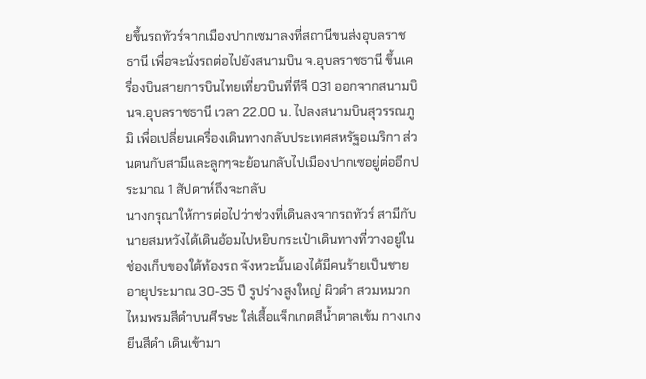ยขึ้นรถทัวร์จากเมืองปากเซมาลงที่สถานีขนส่งอุบลราชธานี เพื่อจะนั่งรถต่อไปยังสนามบิน จ.อุบลราชธานี ขึ้นเครื่องบินสายการบินไทยเที่ยวบินที่ทีจี 031 ออกจากสนามบินจ.อุบลราชธานี เวลา 22.00 น. ไปลงสนามบินสุวรรณภูมิ เพื่อเปลี่ยนเครื่องเดินทางกลับประเทศสหรัฐอเมริกา ส่วนตนกับสามีและลูกๆจะย้อนกลับไปเมืองปากเซอยู่ต่ออีกประมาณ 1 สัปดาห์ถึงจะกลับ
นางกรุณาให้การต่อไปว่าช่วงที่เดินลงจากรถทัวร์ สามีกับนายสมหวังได้เดินอ้อมไปหยิบกระเป๋าเดินทางที่วางอยู่ในช่องเก็บของใต้ท้องรถ จังหวะนั้นเองได้มีคนร้ายเป็นชายอายุประมาณ 30-35 ปี รูปร่างสูงใหญ่ ผิวดำ สวมหมวกไหมพรมสีดำบนศีรษะ ใส่เสื้อแจ็กเกตสีน้ำตาลเข้ม กางเกงยีนสีดำ เดินเข้ามา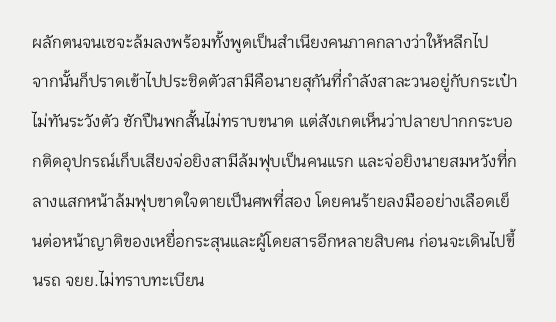ผลักตนจนเซจะล้มลงพร้อมทั้งพูดเป็นสำเนียงคนภาคกลางว่าให้หลีกไป
จากนั้นก็ปราดเข้าไปประชิดตัวสามีคือนายสุกันที่กำลังสาละวนอยู่กับกระเป๋าไม่ทันระวังตัว ชักปืนพกสั้นไม่ทราบขนาด แต่สังเกตเห็นว่าปลายปากกระบอกติดอุปกรณ์เก็บเสียงจ่อยิงสามีล้มฟุบเป็นคนแรก และจ่อยิงนายสมหวังที่กลางแสกหน้าล้มฟุบขาดใจตายเป็นศพที่สอง โดยคนร้ายลงมืออย่างเลือดเย็นต่อหน้าญาติของเหยื่อกระสุนและผู้โดยสารอีกหลายสิบคน ก่อนจะเดินไปขึ้นรถ จยย.ไม่ทราบทะเบียน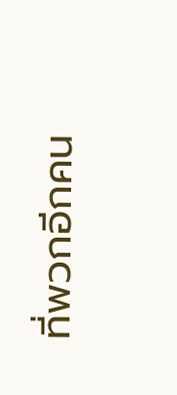ที่พวกอีกคน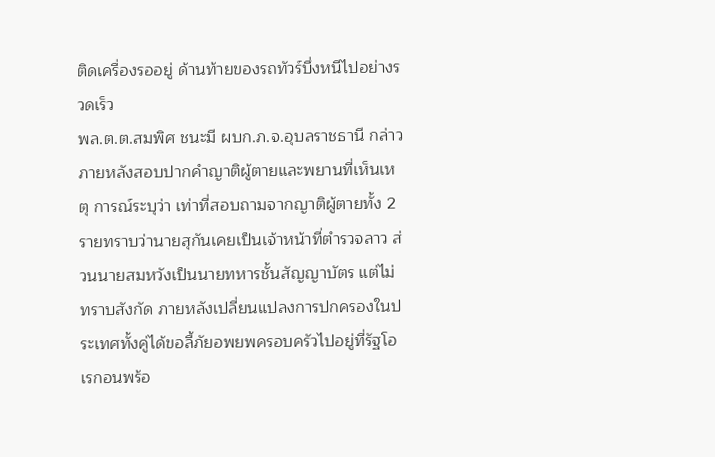ติดเครื่องรออยู่ ด้านท้ายของรถทัวร์บึ่งหนีไปอย่างรวดเร็ว
พล.ต.ต.สมพิศ ชนะมี ผบก.ภ.จ.อุบลราชธานี กล่าวภายหลังสอบปากคำญาติผู้ตายและพยานที่เห็นเหตุ การณ์ระบุว่า เท่าที่สอบถามจากญาติผู้ตายทั้ง 2 รายทราบว่านายสุกันเคยเป็นเจ้าหน้าที่ตำรวจลาว ส่วนนายสมหวังเป็นนายทหารชั้นสัญญาบัตร แต่ไม่ทราบสังกัด ภายหลังเปลี่ยนแปลงการปกครองในประเทศทั้งคู่ได้ขอลี้ภัยอพยพครอบครัวไปอยู่ที่รัฐโอเรกอนพร้อ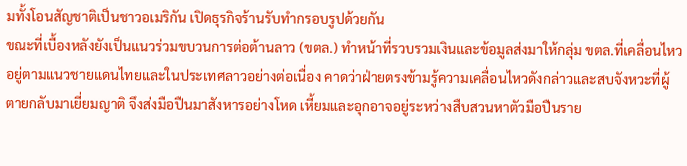มทั้งโอนสัญชาติเป็นชาวอเมริกัน เปิดธุรกิจร้านรับทำกรอบรูปด้วยกัน
ขณะที่เบื้องหลังยังเป็นแนวร่วมขบวนการต่อต้านลาว (ขตล.) ทำหน้าที่รวบรวมเงินและข้อมูลส่งมาให้กลุ่ม ขตล.ที่เคลื่อนไหวอยู่ตามแนวชายแดนไทยและในประเทศลาวอย่างต่อเนื่อง คาดว่าฝ่ายตรงข้ามรู้ความเคลื่อนไหวดังกล่าวและสบจังหวะที่ผู้ตายกลับมาเยี่ยมญาติ จึงส่งมือปืนมาสังหารอย่างโหด เหี้ยมและอุกอาจอยู่ระหว่างสืบสวนหาตัวมือปืนราย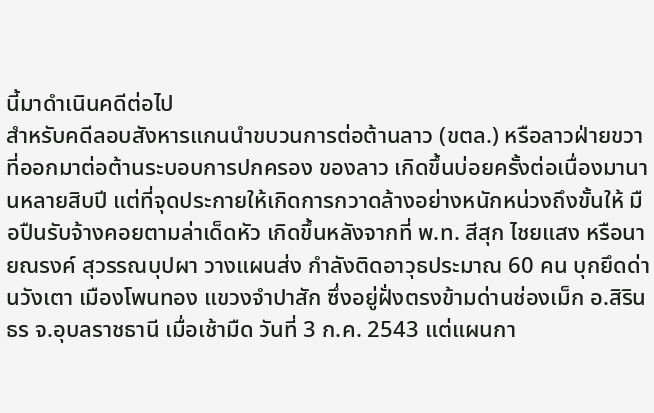นี้มาดำเนินคดีต่อไป
สำหรับคดีลอบสังหารแกนนำขบวนการต่อต้านลาว (ขตล.) หรือลาวฝ่ายขวา ที่ออกมาต่อต้านระบอบการปกครอง ของลาว เกิดขึ้นบ่อยครั้งต่อเนื่องมานานหลายสิบปี แต่ที่จุดประกายให้เกิดการกวาดล้างอย่างหนักหน่วงถึงขั้นให้ มือปืนรับจ้างคอยตามล่าเด็ดหัว เกิดขึ้นหลังจากที่ พ.ท. สีสุก ไชยแสง หรือนายณรงค์ สุวรรณบุปผา วางแผนส่ง กำลังติดอาวุธประมาณ 60 คน บุกยึดด่านวังเตา เมืองโพนทอง แขวงจำปาสัก ซึ่งอยู่ฝั่งตรงข้ามด่านช่องเม็ก อ.สิรินธร จ.อุบลราชธานี เมื่อเช้ามืด วันที่ 3 ก.ค. 2543 แต่แผนกา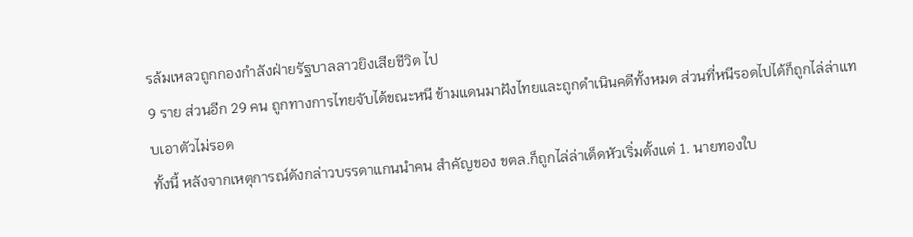รล้มเหลวถูกกองกำลังฝ่ายรัฐบาลลาวยิงเสียชีวิต ไป
9 ราย ส่วนอีก 29 คน ถูกทางการไทยจับได้ขณะหนี ข้ามแดนมาฝังไทยและถูกดำเนินคดีทั้งหมด ส่วนที่หนีรอดไปได้ก็ถูกไล่ล่าแทบเอาตัวไม่รอด
ทั้งนี้ หลังจากเหตุการณ์ดังกล่าวบรรดาแกนนำคน สำคัญของ ขตล.ก็ถูกไล่ล่าเด็ดหัวเริ่มตั้งแต่ 1. นายทองใบ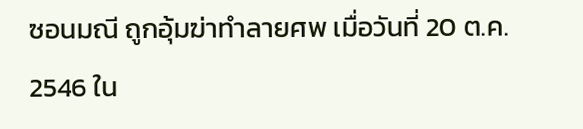ซอนมณี ถูกอุ้มฆ่าทำลายศพ เมื่อวันที่ 20 ต.ค. 2546 ใน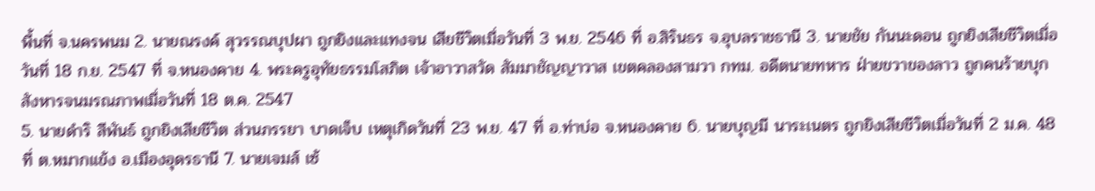พื้นที่ จ.นครพนม 2. นายณรงค์ สุวรรณบุปผา ถูกยิงและแทงจน เสียชีวิตเมื่อวันที่ 3 พ.ย. 2546 ที่ อ.สิรินธร จ.อุบลราชธานี 3. นายชัย กันนะดอน ถูกยิงเสียชีวิตเมื่อวันที่ 18 ก.ย. 2547 ที่ จ.หนองคาย 4. พระครูอุทัยธรรมโสภิต เจ้าอาวาสวัด สัมมาชัญญาวาส เขตคลองสามวา กทม. อดีตนายทหาร ฝ่ายขวาของลาว ถูกคนร้ายบุกสังหารจนมรณภาพเมื่อวันที่ 18 ต.ค. 2547
5. นายดำริ สีพันธ์ ถูกยิงเสียชีวิต ส่วนภรรยา บาดเจ็บ เหตุเกิดวันที่ 23 พ.ย. 47 ที่ อ.ท่าบ่อ จ.หนองคาย 6. นายบุญมี นาระเนตร ถูกยิงเสียชีวิตเมื่อวันที่ 2 ม.ค. 48 ที่ ต.หมากแข้ง อ.เมืองอุดรธานี 7. นายเจมส์ เซ้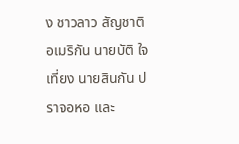ง ชาวลาว สัญชาติอเมริกัน นายบัติ ใจเที่ยง นายสินกัน ปราจอหอ และ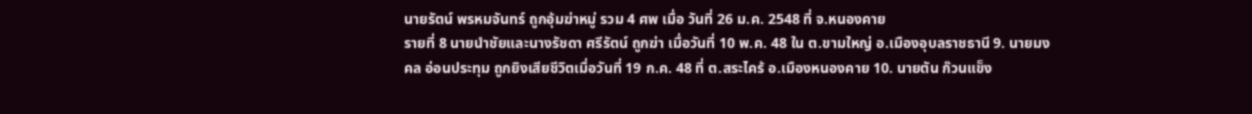นายรัตน์ พรหมจันทร์ ถูกอุ้มฆ่าหมู่ รวม 4 ศพ เมื่อ วันที่ 26 ม.ค. 2548 ที่ จ.หนองคาย
รายที่ 8 นายนำชัยและนางรัชดา ศรีรัตน์ ถูกฆ่า เมื่อวันที่ 10 พ.ค. 48 ใน ต.ขามใหญ่ อ.เมืองอุบลราชธานี 9. นายมงคล อ่อนประทุม ถูกยิงเสียชีวิตเมื่อวันที่ 19 ก.ค. 48 ที่ ต.สระไคร้ อ.เมืองหนองคาย 10. นายตัน ก๊วนแข็ง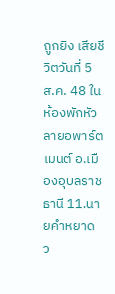ถูกยิง เสียชีวิตวันที่ 5 ส.ค. 48 ในห้องพักหัวลายอพาร์ตเมนต์ อ.เมืองอุบลราชธานี 11.นายคำหยาด ว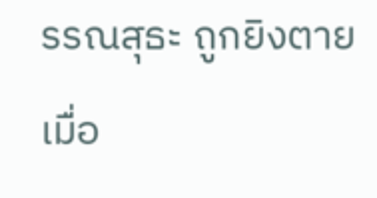รรณสุธะ ถูกยิงตายเมื่อ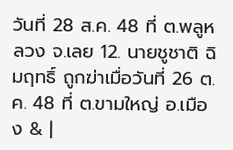วันที่ 28 ส.ค. 48 ที่ ต.พลูหลวง จ.เลย 12. นายชูชาติ ฉิมฤทธิ์ ถูกฆ่าเมื่อวันที่ 26 ต.ค. 48 ที่ ต.ขามใหญ่ อ.เมือง & |